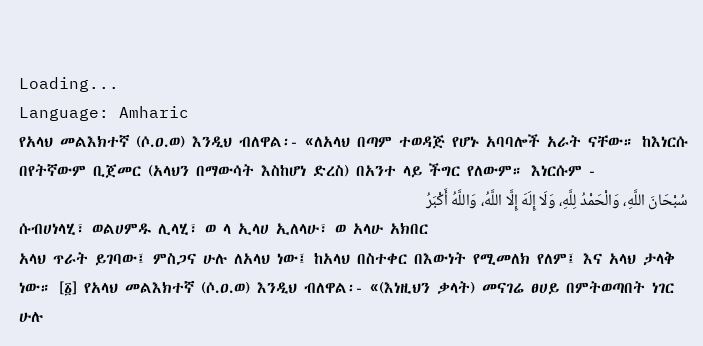Loading...
Language: Amharic
የአላህ መልእክተኛ (ሶ.ዐ.ወ) እንዲህ ብለዋል፡- «ለአላህ በጣም ተወዳጅ የሆኑ አባባሎች አራት ናቸው። ከእነርሱ በየትኛውም ቢጀመር (አላህን በማውሳት እስከሆነ ድረስ) በአንተ ላይ ችግር የለውም። እነርሱም -
سُبْحَانَ اللَّهِ، وَالْحَمْدُ لِلَّهِ، وَلَا إِلَهَ إِلَّا اللَّهُ، وَاللَّهُ أَكْبَرُ
ሱብሀነላሂ፣ ወልሀምዱ ሊላሂ፣ ወ ላ ኢላሀ ኢለላሁ፣ ወ አላሁ አክበር
አላህ ጥራት ይገባው፤ ምስጋና ሁሉ ለአላህ ነው፤ ከአላህ በስተቀር በእውነት የሚመለክ የለም፤ እና አላህ ታላቅ ነው። [፩] የአላህ መልእክተኛ (ሶ.ዐ.ወ) እንዲህ ብለዋል፡- «(እነዚህን ቃላት) መናገሬ ፀሀይ በምትወጣበት ነገር ሁሉ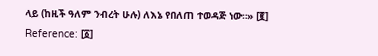ላይ (ከዚች ዓለም ንብረት ሁሉ) ለእኔ የበለጠ ተወዳጅ ነው።» [፪]
Reference: [፩]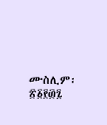ሙስሊም፡ ፳፩፻፴፯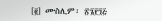[፪] ሙስሊም፡ ፳፮፻፺፭